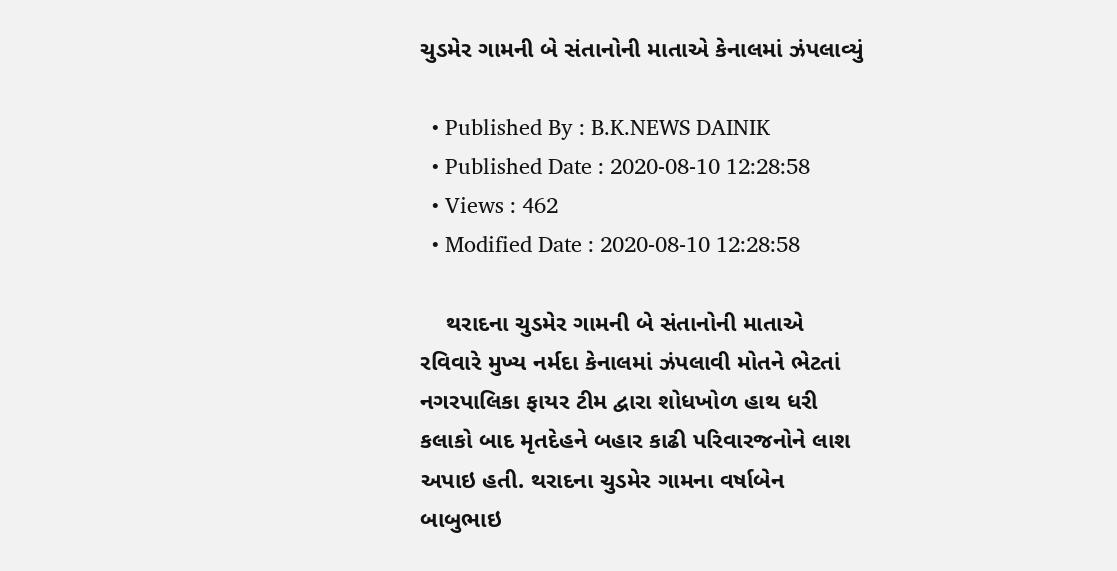ચુડમેર ગામની બે સંતાનોની માતાએ કેનાલમાં ઝંપલાવ્યું

  • Published By : B.K.NEWS DAINIK
  • Published Date : 2020-08-10 12:28:58
  • Views : 462
  • Modified Date : 2020-08-10 12:28:58

    થરાદના ચુડમેર ગામની બે સંતાનોની માતાએ રવિવારે મુખ્ય નર્મદા કેનાલમાં ઝંપલાવી મોતને ભેટતાં નગરપાલિકા ફાયર ટીમ દ્વારા શોધખોળ હાથ ધરી કલાકો બાદ મૃતદેહને બહાર કાઢી પરિવારજનોને લાશ અપાઇ હતી. થરાદના ચુડમેર ગામના વર્ષાબેન બાબુભાઇ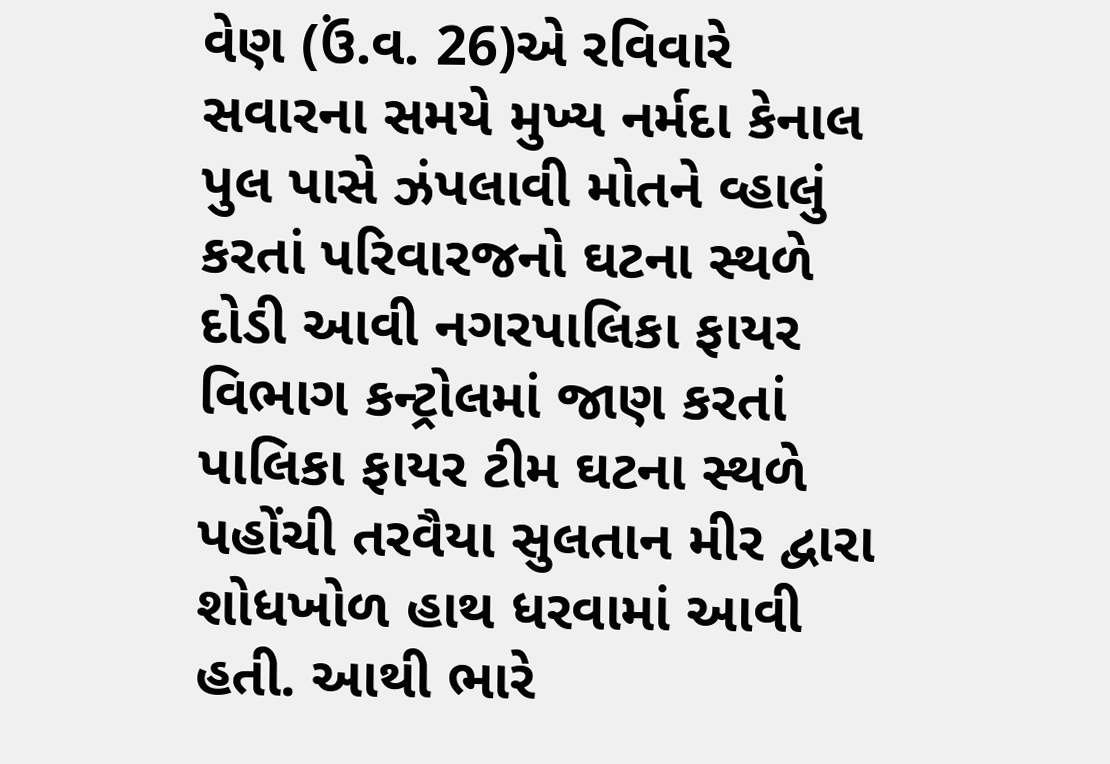વેણ (ઉં.વ. 26)એ રવિવારે સવારના સમયે મુખ્ય નર્મદા કેનાલ પુલ પાસે ઝંપલાવી મોતને વ્હાલું કરતાં પરિવારજનો ઘટના સ્થળે દોડી આવી નગરપાલિકા ફાયર વિભાગ કન્ટ્રોલમાં જાણ કરતાં પાલિકા ફાયર ટીમ ઘટના સ્થળે પહોંચી તરવૈયા સુલતાન મીર દ્વારા શોધખોળ હાથ ધરવામાં આવી હતી. આથી ભારે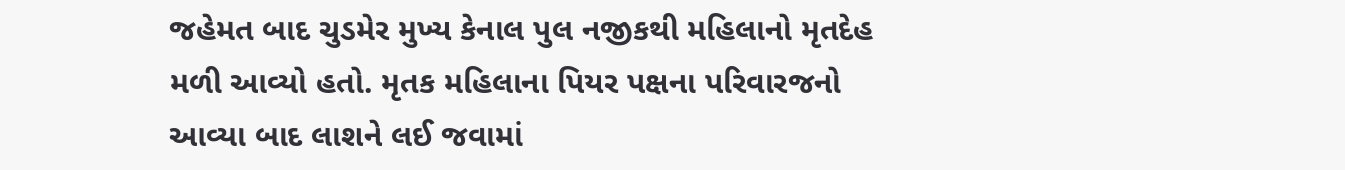જહેમત બાદ ચુડમેર મુખ્ય કેનાલ પુલ નજીકથી મહિલાનો મૃતદેહ મળી આવ્યો હતો. મૃતક મહિલાના પિયર પક્ષના પરિવારજનો આવ્યા બાદ લાશને લઈ જવામાં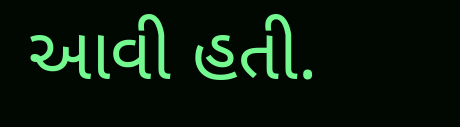આવી હતી.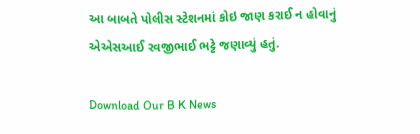આ બાબતે પોલીસ સ્ટેશનમાં કોઇ જાણ કરાઈ ન હોવાનું એએસઆઈ રવજીભાઈ ભટ્ટે જણાવ્યું હતું.

Download Our B K News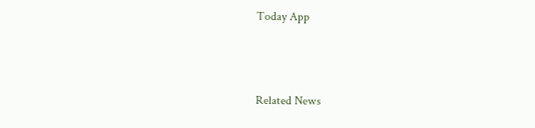Today App



Related News